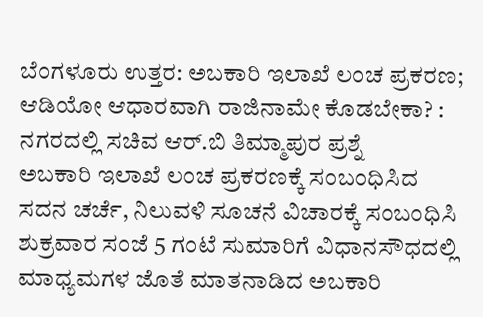ಬೆಂಗಳೂರು ಉತ್ತರ: ಅಬಕಾರಿ ಇಲಾಖೆ ಲಂಚ ಪ್ರಕರಣ; ಆಡಿಯೋ ಆಧಾರವಾಗಿ ರಾಜಿನಾಮೇ ಕೊಡಬೇಕಾ? : ನಗರದಲ್ಲಿ ಸಚಿವ ಆರ್.ಬಿ ತಿಮ್ಮಾಪುರ ಪ್ರಶ್ನೆ
ಅಬಕಾರಿ ಇಲಾಖೆ ಲಂಚ ಪ್ರಕರಣಕ್ಕೆ ಸಂಬಂಧಿಸಿದ ಸದನ ಚರ್ಚೆ, ನಿಲುವಳಿ ಸೂಚನೆ ವಿಚಾರಕ್ಕೆ ಸಂಬಂಧಿಸಿ ಶುಕ್ರವಾರ ಸಂಜೆ 5 ಗಂಟೆ ಸುಮಾರಿಗೆ ವಿಧಾನಸೌಧದಲ್ಲಿ ಮಾಧ್ಯಮಗಳ ಜೊತೆ ಮಾತನಾಡಿದ ಅಬಕಾರಿ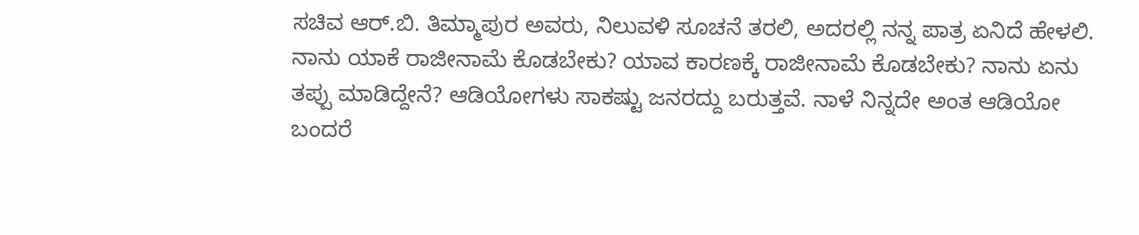ಸಚಿವ ಆರ್.ಬಿ. ತಿಮ್ಮಾಪುರ ಅವರು, ನಿಲುವಳಿ ಸೂಚನೆ ತರಲಿ, ಅದರಲ್ಲಿ ನನ್ನ ಪಾತ್ರ ಏನಿದೆ ಹೇಳಲಿ. ನಾನು ಯಾಕೆ ರಾಜೀನಾಮೆ ಕೊಡಬೇಕು? ಯಾವ ಕಾರಣಕ್ಕೆ ರಾಜೀನಾಮೆ ಕೊಡಬೇಕು? ನಾನು ಏನು ತಪ್ಪು ಮಾಡಿದ್ದೇನೆ? ಆಡಿಯೋಗಳು ಸಾಕಷ್ಟು ಜನರದ್ದು ಬರುತ್ತವೆ. ನಾಳೆ ನಿನ್ನದೇ ಅಂತ ಆಡಿಯೋ ಬಂದರೆ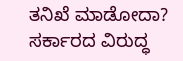ತನಿಖೆ ಮಾಡೋದಾ? ಸರ್ಕಾರದ ವಿರುದ್ಧ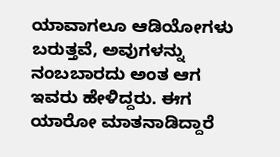ಯಾವಾಗಲೂ ಆಡಿಯೋಗಳು ಬರುತ್ತವೆ, ಅವುಗಳನ್ನು ನಂಬಬಾರದು ಅಂತ ಆಗ ಇವರು ಹೇಳಿದ್ದರು. ಈಗ ಯಾರೋ ಮಾತನಾಡಿದ್ದಾರೆ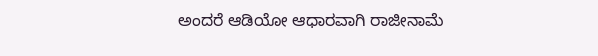ಅಂದರೆ ಆಡಿಯೋ ಆಧಾರವಾಗಿ ರಾಜೀನಾಮೆ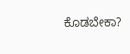ಕೊಡಬೇಕಾ?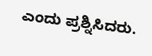ಎಂದು ಪ್ರಶ್ನಿಸಿದರು.